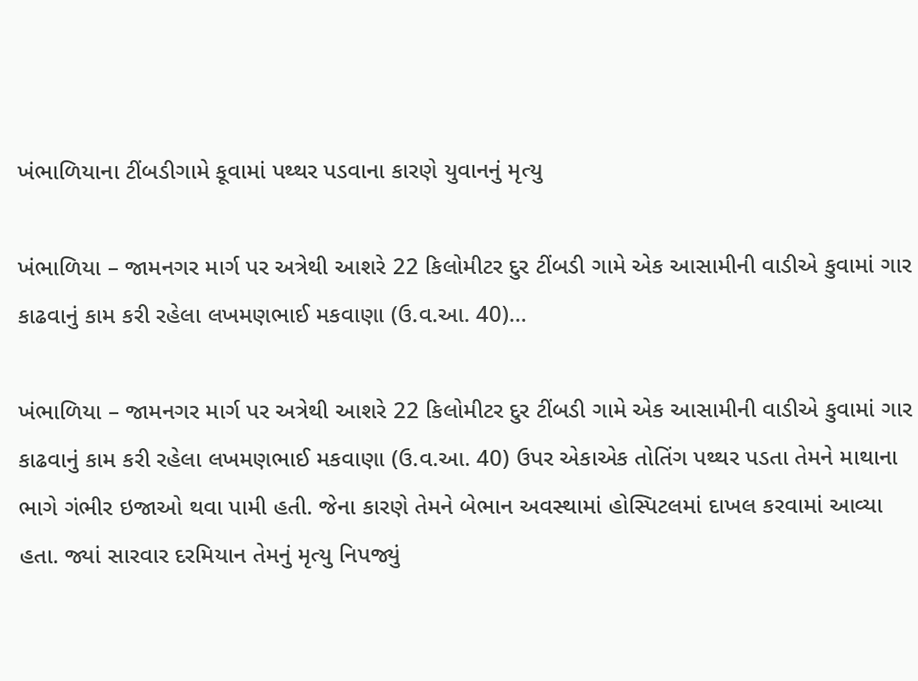ખંભાળિયાના ટીંબડીગામે કૂવામાં પથ્થર પડવાના કારણે યુવાનનું મૃત્યુ

ખંભાળિયા – જામનગર માર્ગ પર અત્રેથી આશરે 22 કિલોમીટર દુર ટીંબડી ગામે એક આસામીની વાડીએ કુવામાં ગાર કાઢવાનું કામ કરી રહેલા લખમણભાઈ મકવાણા (ઉ.વ.આ. 40)…

ખંભાળિયા – જામનગર માર્ગ પર અત્રેથી આશરે 22 કિલોમીટર દુર ટીંબડી ગામે એક આસામીની વાડીએ કુવામાં ગાર કાઢવાનું કામ કરી રહેલા લખમણભાઈ મકવાણા (ઉ.વ.આ. 40) ઉપર એકાએક તોતિંગ પથ્થર પડતા તેમને માથાના ભાગે ગંભીર ઇજાઓ થવા પામી હતી. જેના કારણે તેમને બેભાન અવસ્થામાં હોસ્પિટલમાં દાખલ કરવામાં આવ્યા હતા. જ્યાં સારવાર દરમિયાન તેમનું મૃત્યુ નિપજ્યું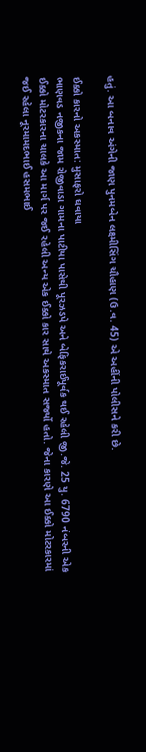હતું. આ બનાવ અંગેની જાણ પુનમબેન લક્ષ્મીસિંગ ચૌહાણ (ઉ.વ. 45) એ અહીંની પોલીસને કરી છે.

ઈક્કો કારનો અકસ્માત: મુસાફરો ઘવાયા
ભાણવડ નજીકના જામ રોજીવાડા ગામના પાટીયા પાસેથી પૂરઝડપે અને બેફિકરાઈપૂર્વક થઈ રહેલી જી.જે. 25 યુ. 6790 નંબરની એક ઈક્કો મોટરકારના ચાલકે આ માર્ગ પર જઈ રહેલી અન્ય એક ઈક્કો કાર સાથે અકસ્માત સર્જ્યો હતો. જેના કારણે આ ઈક્કો મોટરકારમાં જઈ રહેલા નૂરમામદભાઈ હસમભાઈ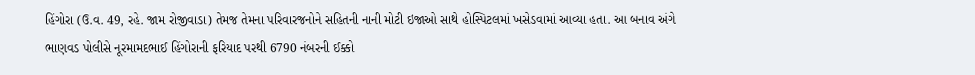હિંગોરા (ઉ.વ. 49, રહે. જામ રોજીવાડા) તેમજ તેમના પરિવારજનોને સહિતની નાની મોટી ઇજાઓ સાથે હોસ્પિટલમાં ખસેડવામાં આવ્યા હતા. આ બનાવ અંગે ભાણવડ પોલીસે નૂરમામદભાઈ હિંગોરાની ફરિયાદ પરથી 6790 નંબરની ઈક્કો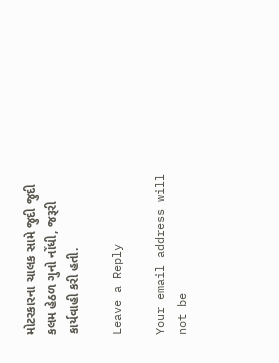મોટરકારના ચાલક સામે જુદી જુદી કલમ હેઠળ ગુનો નોંધી, જરૂરી કાર્યવાહી કરી હતી.

Leave a Reply

Your email address will not be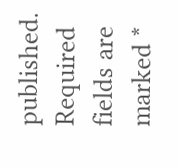published. Required fields are marked *